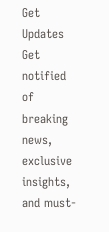Get Updates
Get notified of breaking news, exclusive insights, and must-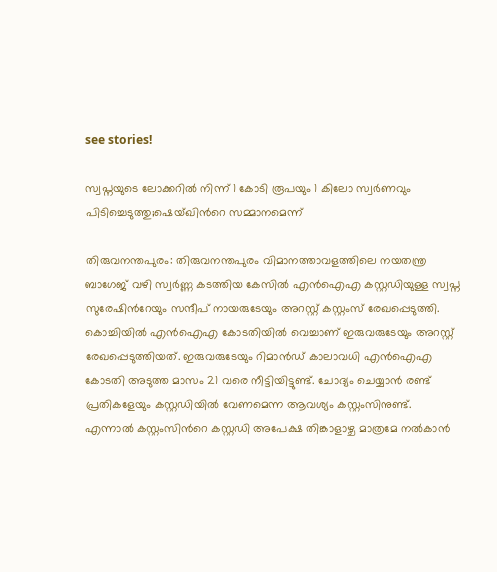see stories!

സ്വപ്നയുടെ ലോക്കറില്‍ നിന്ന് 1 കോടി രൂപയും 1 കിലോ സ്വര്‍ണവും പിടിച്ചെടുത്തു;ഷെയ്ഖിന്‍റെ സമ്മാനമെന്ന്

തിരുവനന്തപുരം: തിരുവനന്തപുരം വിമാനത്താവളത്തിലെ നയതന്ത്ര ബാഗേജ് വഴി സ്വര്‍ണ്ണ കടത്തിയ കേസില്‍ എന്‍ഐഎ കസ്റ്റഡിയുള്ള സ്വപ്ന സുരേഷിന്‍റേയും സന്ദീപ് നായരുടേയും അറസ്റ്റ് കസ്റ്റംസ് രേഖപ്പെടുത്തി. കൊച്ചിയില്‍ എന്‍ഐഎ കോടതിയില്‍ വെച്ചാണ് ഇരുവരുടേയും അറസ്റ്റ് രേഖപ്പെടുത്തിയത്. ഇരുവരുടേയും റിമാന്‍ഡ് കാലാവധി എന്‍ഐഎ കോടതി അടുത്ത മാസം 21 വരെ നീട്ടിയിട്ടുണ്ട്. ചോദ്യം ചെയ്യാന്‍ രണ്ട് പ്രതികളേയും കസ്റ്റഡിയില്‍ വേണമെന്ന ആവശ്യം കസ്റ്റംസിനുണ്ട്. എന്നാല്‍ കസ്റ്റംസിന്‍റെ കസ്റ്റഡി അപേക്ഷ തിങ്കാളാഴ്ച മാത്രമേ നല്‍കാന്‍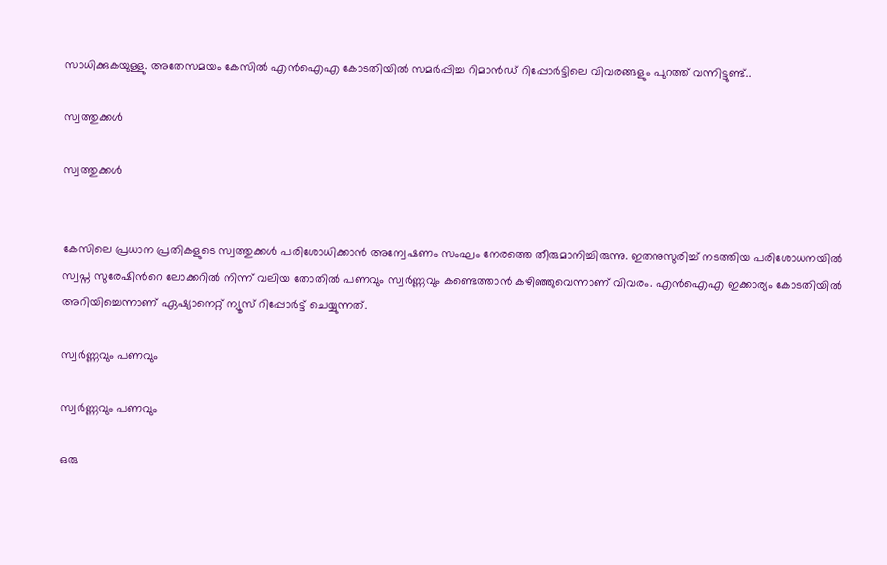സാധിക്കുകയുള്ളു. അതേസമയം കേസില്‍ എന്‍ഐഎ കോടതിയില്‍ സമര്‍പ്പിച്ച റിമാന്‍ഡ് റിപ്പോര്‍ട്ടിലെ വിവരങ്ങളും പുറത്ത് വന്നിട്ടുണ്ട്..

സ്വത്തുക്കള്‍

സ്വത്തുക്കള്‍


കേസിലെ പ്രധാന പ്രതികളുടെ സ്വത്തുക്കള്‍ പരിശോധിക്കാന്‍ അന്വേഷണം സംഘം നേരത്തെ തീരുമാനിച്ചിരുന്നു. ഇതനുസുരിച്ച് നടത്തിയ പരിശോധനയില്‍ സ്വപ്ന സുരേഷിന്‍റെ ലോക്കറില്‍ നിന്ന് വലിയ തോതില്‍ പണവും സ്വര്‍ണ്ണവും കണ്ടെത്താന്‍ കഴിഞ്ഞുവെന്നാണ് വിവരം. എന്‍ഐഎ ഇക്കാര്യം കോടതിയില്‍ അറിയിച്ചെന്നാണ് ഏഷ്യാനെറ്റ് ന്യൂസ് റിപ്പോര്‍ട്ട് ചെയ്യുന്നത്.

സ്വര്‍ണ്ണവും പണവും

സ്വര്‍ണ്ണവും പണവും

ഒരു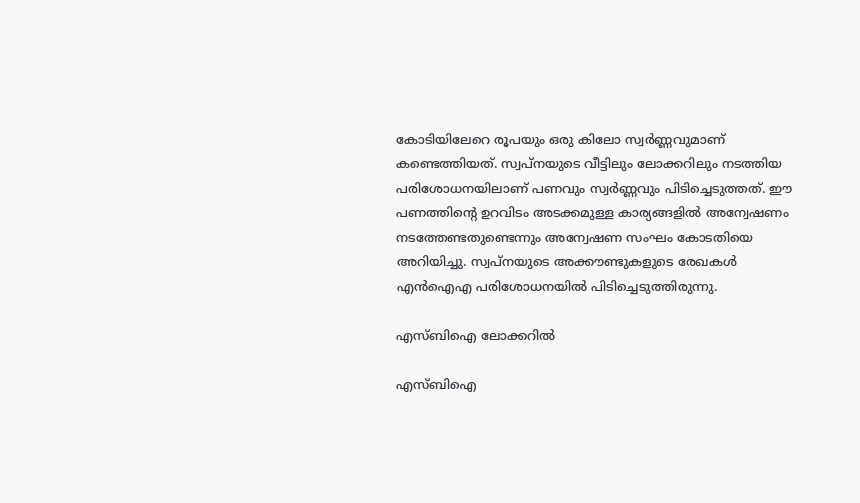കോടിയിലേറെ രൂപയും ഒരു കിലോ സ്വര്‍ണ്ണവുമാണ് കണ്ടെത്തിയത്. സ്വപ്നയുടെ വീട്ടിലും ലോക്കറിലും നടത്തിയ പരിശോധനയിലാണ് പണവും സ്വര്‍ണ്ണവും പിടിച്ചെടുത്തത്. ഈ പണത്തിന്‍റെ ഉറവിടം അടക്കമുള്ള കാര്യങ്ങളില്‍ അന്വേഷണം നടത്തേണ്ടതുണ്ടെന്നും അന്വേഷണ സംഘം കോടതിയെ അറിയിച്ചു. സ്വപ്നയുടെ അക്കൗണ്ടുകളുടെ രേഖകള്‍ എന്‍ഐഎ പരിശോധനയില്‍ പിടിച്ചെടുത്തിരുന്നു.

എസ്ബിഐ ലോക്കറില്‍

എസ്ബിഐ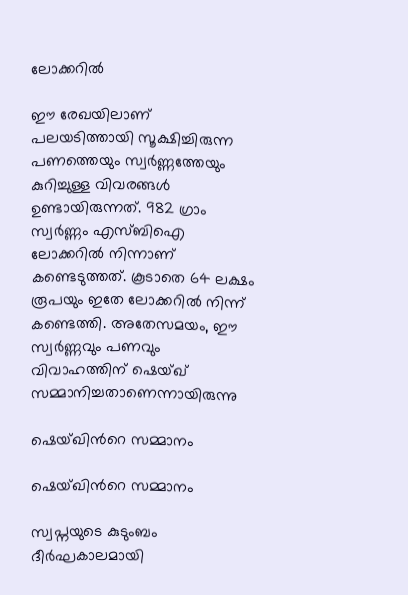ലോക്കറില്‍

ഈ രേഖയിലാണ് പലയടിത്തായി സൂക്ഷിച്ചിരുന്ന പണത്തെയും സ്വര്‍ണ്ണത്തേയും കുറിച്ചുള്ള വിവരങ്ങള്‍ ഉണ്ടായിരുന്നത്. 982 ഗ്രാം സ്വര്‍ണ്ണം എസ്ബിഐ ലോക്കറില്‍ നിന്നാണ് കണ്ടെടുത്തത്. കൂടാതെ 64 ലക്ഷം രൂപയും ഇതേ ലോക്കറില്‍ നിന്ന് കണ്ടെത്തി. അതേസമയം, ഈ സ്വര്‍ണ്ണവും പണവും വിവാഹത്തിന് ഷെയ്ഖ് സമ്മാനിച്ചതാണെന്നായിരുന്നു

ഷെയ്ഖിന്‍റെ സമ്മാനം

ഷെയ്ഖിന്‍റെ സമ്മാനം

സ്വപ്നയുടെ കുടുംബം ദീര്‍ഘകാലമായി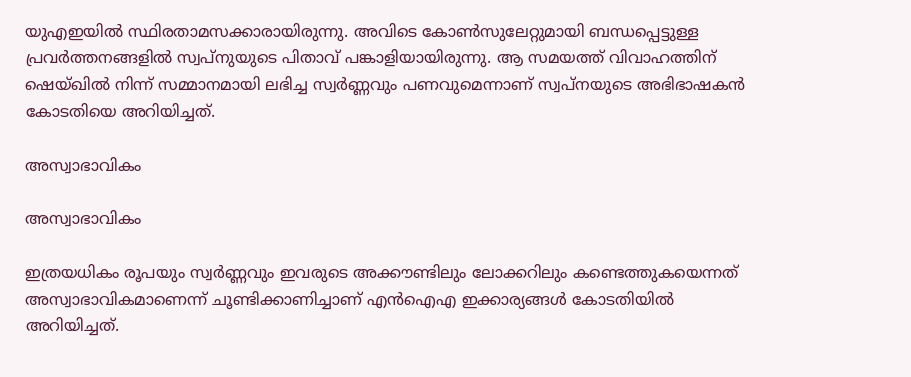യുഎഇയില്‍ സ്ഥിരതാമസക്കാരായിരുന്നു. അവിടെ കോണ്‍സുലേറ്റുമായി ബന്ധപ്പെട്ടുള്ള പ്രവര്‍ത്തനങ്ങളില്‍ സ്വപ്നുയുടെ പിതാവ് പങ്കാളിയായിരുന്നു. ആ സമയത്ത് വിവാഹത്തിന് ഷെയ്ഖില്‍ നിന്ന് സമ്മാനമായി ലഭിച്ച സ്വര്‍ണ്ണവും പണവുമെന്നാണ് സ്വപ്നയുടെ അഭിഭാഷകന്‍ കോടതിയെ അറിയിച്ചത്.

അസ്വാഭാവികം

അസ്വാഭാവികം

ഇത്രയധികം രൂപയും സ്വര്‍ണ്ണവും ഇവരുടെ അക്കൗണ്ടിലും ലോക്കറിലും കണ്ടെത്തുകയെന്നത് അസ്വാഭാവികമാണെന്ന് ചൂണ്ടിക്കാണിച്ചാണ് എന്‍ഐഎ ഇക്കാര്യങ്ങള്‍ കോടതിയില്‍ അറിയിച്ചത്.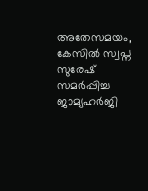അതേസമയം, കേസില്‍ സ്വപ്ന സുരേഷ് സമര്‍പ്പിച്ച ജാമ്യഹര്‍ജി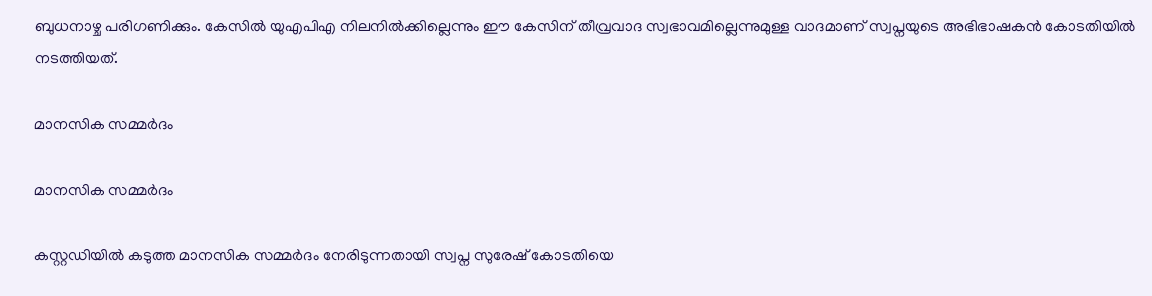ബുധനാഴ്ച പരിഗണിക്കും. കേസില്‍ യുഎപിഎ നിലനില്‍ക്കില്ലെന്നും ഈ കേസിന് തീവ്രവാദ സ്വഭാവമില്ലെന്നുമുള്ള വാദമാണ് സ്വപ്നയുടെ അഭിഭാഷകന്‍ കോടതിയില്‍ നടത്തിയത്.

മാനസിക സമ്മര്‍ദം

മാനസിക സമ്മര്‍ദം

കസ്റ്റഡിയില്‍ കടുത്ത മാനസിക സമ്മര്‍ദം നേരിടുന്നതായി സ്വപ്ന സുരേഷ് കോടതിയെ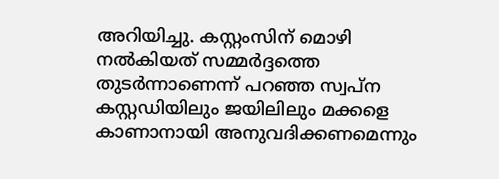അറിയിച്ചു. കസ്റ്റംസിന് മൊഴി നൽകിയത് സമ്മർദ്ദത്തെ തുടർന്നാണെന്ന് പറഞ്ഞ സ്വപ്ന കസ്റ്റഡിയിലും ജയിലിലും മക്കളെ കാണാനായി അനുവദിക്കണമെന്നും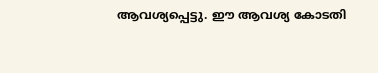ആവശ്യപ്പെട്ടു. ഈ ആവശ്യ കോടതി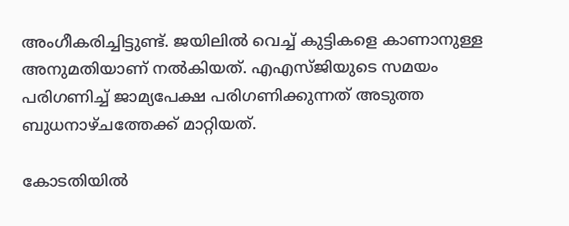അംഗീകരിച്ചിട്ടുണ്ട്. ജയിലിൽ വെച്ച് കുട്ടികളെ കാണാനുള്ള അനുമതിയാണ് നല്‍കിയത്. എഎസ്ജിയുടെ സമയം പരിഗണിച്ച് ജാമ്യപേക്ഷ പരിഗണിക്കുന്നത് അടുത്ത ബുധനാഴ്ചത്തേക്ക് മാറ്റിയത്.

കോടതിയില്‍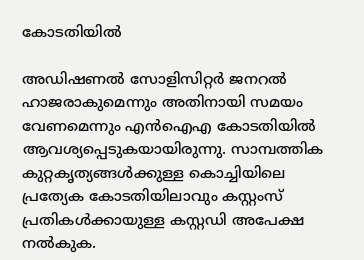കോടതിയില്‍

അഡിഷണൽ സോളിസിറ്റർ ജനറൽ ഹാജരാകുമെന്നും അതിനായി സമയം വേണമെന്നും എൻഐഎ കോടതിയില്‍ ആവശ്യപ്പെടുകയായിരുന്നു. സാമ്പത്തിക കുറ്റകൃത്യങ്ങൾക്കുള്ള കൊച്ചിയിലെ പ്രത്യേക കോടതിയിലാവും കസ്റ്റംസ് പ്രതികള്‍ക്കായുള്ള കസ്റ്റഡി അപേക്ഷ നല്‍കുക.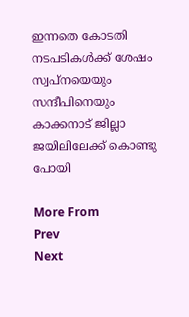ഇന്നതെ കോടതി നടപടികള്‍ക്ക് ശേഷം സ്വപ്നയെയും സന്ദീപിനെയും കാക്കനാട് ജില്ലാ ജയിലിലേക്ക് കൊണ്ടു പോയി

More From
Prev
Next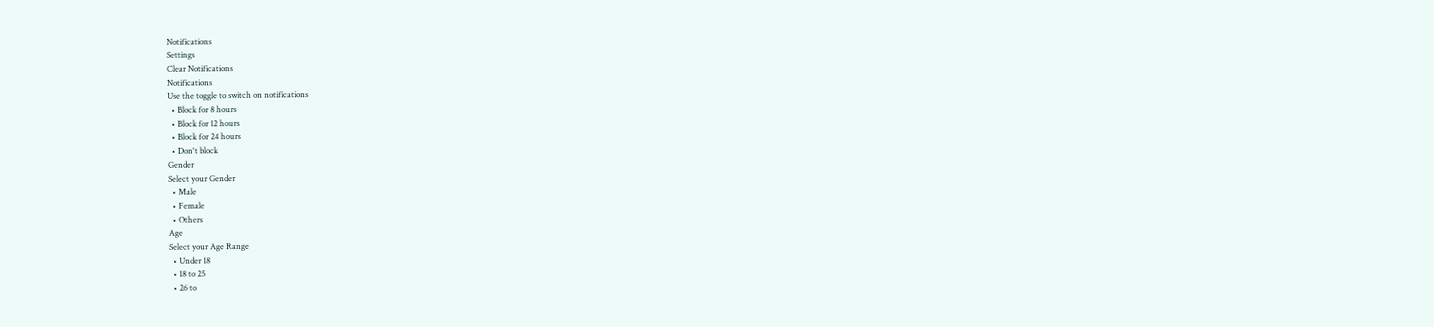Notifications
Settings
Clear Notifications
Notifications
Use the toggle to switch on notifications
  • Block for 8 hours
  • Block for 12 hours
  • Block for 24 hours
  • Don't block
Gender
Select your Gender
  • Male
  • Female
  • Others
Age
Select your Age Range
  • Under 18
  • 18 to 25
  • 26 to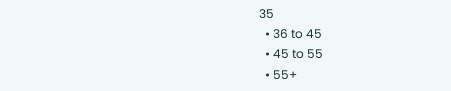35
  • 36 to 45
  • 45 to 55
  • 55+